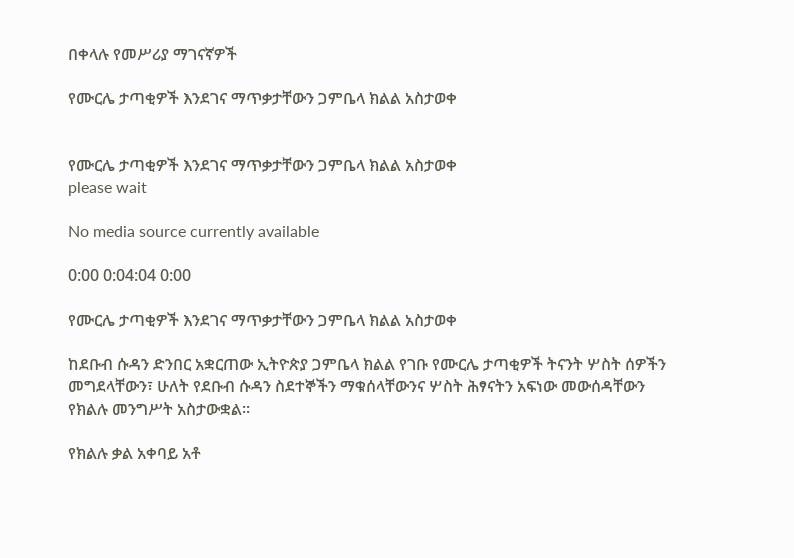በቀላሉ የመሥሪያ ማገናኛዎች

የሙርሌ ታጣቂዎች እንደገና ማጥቃታቸውን ጋምቤላ ክልል አስታወቀ


የሙርሌ ታጣቂዎች እንደገና ማጥቃታቸውን ጋምቤላ ክልል አስታወቀ
please wait

No media source currently available

0:00 0:04:04 0:00

የሙርሌ ታጣቂዎች እንደገና ማጥቃታቸውን ጋምቤላ ክልል አስታወቀ

ከደቡብ ሱዳን ድንበር አቋርጠው ኢትዮጵያ ጋምቤላ ክልል የገቡ የሙርሌ ታጣቂዎች ትናንት ሦስት ሰዎችን መግደላቸውን፣ ሁለት የደቡብ ሱዳን ስደተኞችን ማቁሰላቸውንና ሦስት ሕፃናትን አፍነው መውሰዳቸውን የክልሉ መንግሥት አስታውቋል።

የክልሉ ቃል አቀባይ አቶ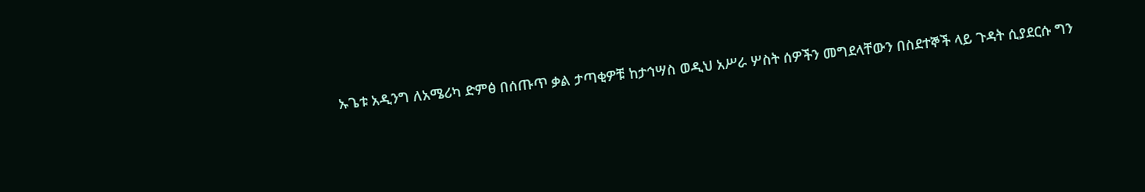ኡጌቱ አዲንግ ለአሜሪካ ድምፅ በሰጡጥ ቃል ታጣቂዎቹ ከታኅሣስ ወዲህ አሥራ ሦስት ሰዎችን መግደላቸውን በስደተኞች ላይ ጉዳት ሲያደርሱ ግን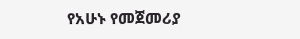የአሁኑ የመጀመሪያ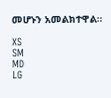መሆኑን አመልክተዋል።

XS
SM
MD
LG